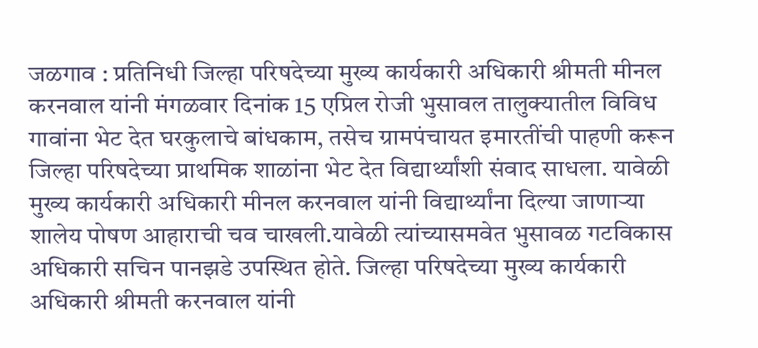जळगाव : प्रतिनिधी जिल्हा परिषदेच्या मुख्य कार्यकारी अधिकारी श्रीमती मीनल करनवाल यांनी मंगळवार दिनांक 15 एप्रिल रोजी भुसावल तालुक्यातील विविध गावांना भेट देत घरकुलाचे बांधकाम, तसेच ग्रामपंचायत इमारतींची पाहणी करून जिल्हा परिषदेच्या प्राथमिक शाळांना भेट देत विद्यार्थ्यांशी संवाद साधला. यावेळी मुख्य कार्यकारी अधिकारी मीनल करनवाल यांनी विद्यार्थ्यांना दिल्या जाणाऱ्या शालेय पोषण आहाराची चव चाखली.यावेळी त्यांच्यासमवेत भुसावळ गटविकास अधिकारी सचिन पानझडे उपस्थित होते. जिल्हा परिषदेच्या मुख्य कार्यकारी अधिकारी श्रीमती करनवाल यांनी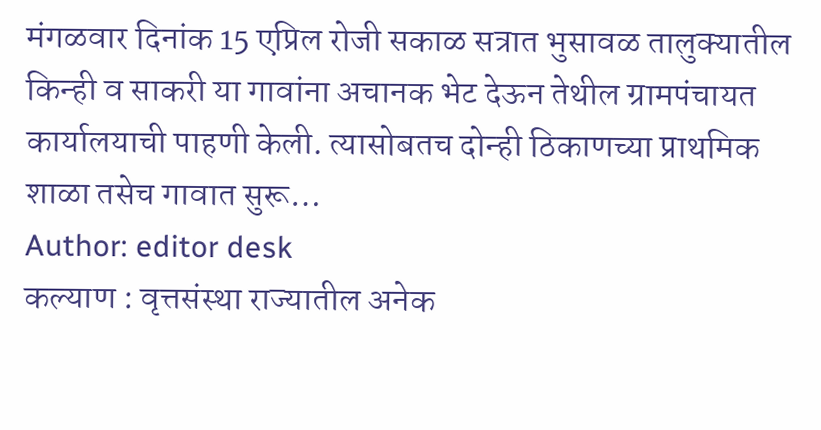मंगळवार दिनांक 15 एप्रिल रोजी सकाळ सत्रात भुसावळ तालुक्यातील किन्ही व साकरी या गावांना अचानक भेट देऊन तेथील ग्रामपंचायत कार्यालयाची पाहणी केली. त्यासोबतच दोन्ही ठिकाणच्या प्राथमिक शाळा तसेच गावात सुरू…
Author: editor desk
कल्याण : वृत्तसंस्था राज्यातील अनेक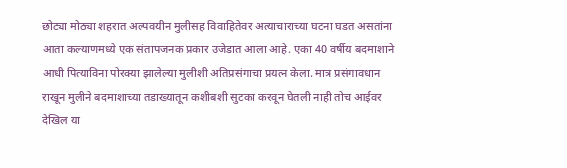छोट्या मोठ्या शहरात अल्पवयीन मुलीसह विवाहितेवर अत्याचाराच्या घटना घडत असतांना आता कल्याणमध्ये एक संतापजनक प्रकार उजेडात आला आहे. एका 40 वर्षीय बदमाशाने आधी पित्याविना पोरक्या झालेल्या मुलीशी अतिप्रसंगाचा प्रयत्न केला. मात्र प्रसंगावधान राखून मुलीने बदमाशाच्या तडाख्यातून कशीबशी सुटका करवून घेतली नाही तोच आईवर देखिल या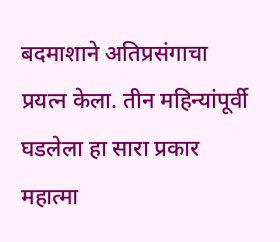बदमाशाने अतिप्रसंगाचा प्रयत्न केला. तीन महिन्यांपूर्वी घडलेला हा सारा प्रकार महात्मा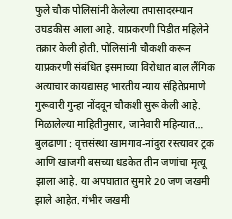फुले चौक पोलिसांनी केलेल्या तपासादरम्यान उघडकीस आला आहे. याप्रकरणी पिडीत महिलेने तक्रार केली होती. पोलिसांनी चौकशी करून याप्रकरणी संबंधित इसमाच्या विरोधात बाल लैंगिक अत्याचार कायद्यासह भारतीय न्याय संहितेप्रमाणे गुरूवारी गुन्हा नोंदवून चौकशी सुरू केली आहे. मिळालेल्या माहितीनुसार, जानेवारी महिन्यात…
बुलढाणा : वृत्तसंस्था खामगाव-नांदुरा रस्त्यावर ट्रक आणि खाजगी बसच्या धडकेत तीन जणांचा मृत्यू झाला आहे. या अपघातात सुमारे 20 जण जखमी झाले आहेत. गंभीर जखमी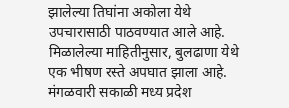झालेल्या तिघांना अकोला येथे उपचारासाठी पाठवण्यात आले आहे. मिळालेल्या माहितीनुसार, बुलढाणा येथे एक भीषण रस्ते अपघात झाला आहे. मंगळवारी सकाळी मध्य प्रदेश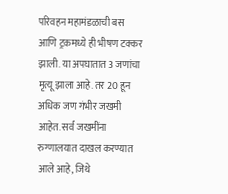परिवहन महामंडळाची बस आणि ट्रकमध्ये ही भीषण टक्कर झाली. या अपघातात 3 जणांचा मृत्यू झाला आहे. तर 20 हून अधिक जण गंभीर जखमी आहेत. सर्व जखमींना रुग्णालयात दाखल करण्यात आले आहे, जिथे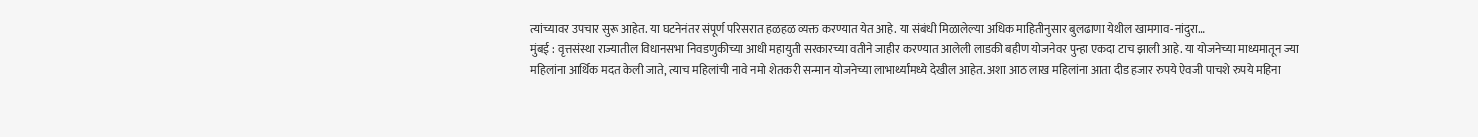त्यांच्यावर उपचार सुरू आहेत. या घटनेनंतर संपूर्ण परिसरात हळहळ व्यक्त करण्यात येत आहे. या संबंधी मिळालेल्या अधिक माहितीनुसार बुलढाणा येथील खामगाव-नांदुरा…
मुंबई : वृत्तसंस्था राज्यातील विधानसभा निवडणुकीच्या आधी महायुती सरकारच्या वतीने जाहीर करण्यात आलेली लाडकी बहीण योजनेवर पुन्हा एकदा टाच झाली आहे. या योजनेच्या माध्यमातून ज्या महिलांना आर्थिक मदत केली जाते, त्याच महिलांची नावे नमो शेतकरी सन्मान योजनेच्या लाभार्थ्यांमध्ये देखील आहेत. अशा आठ लाख महिलांना आता दीड हजार रुपये ऐवजी पाचशे रुपये महिना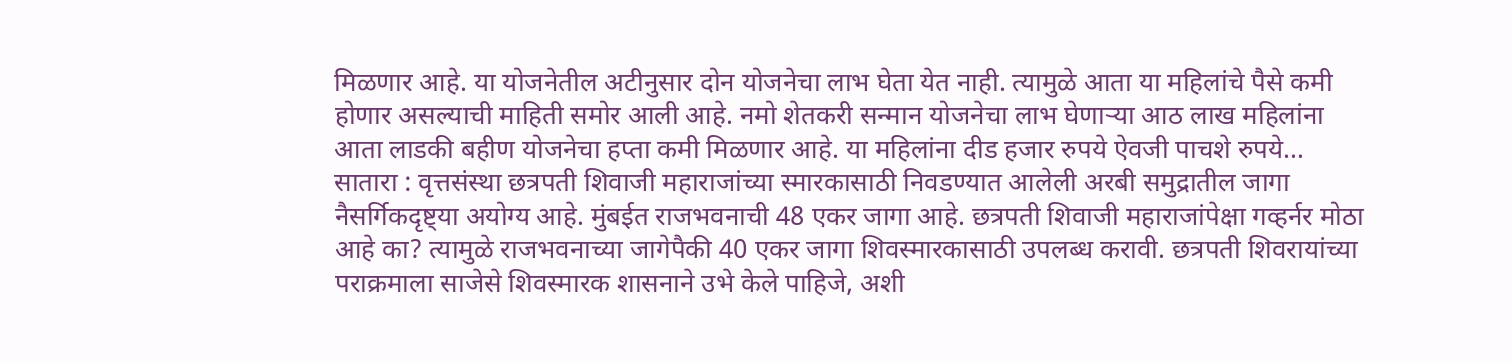मिळणार आहे. या योजनेतील अटीनुसार दोन योजनेचा लाभ घेता येत नाही. त्यामुळे आता या महिलांचे पैसे कमी होणार असल्याची माहिती समोर आली आहे. नमो शेतकरी सन्मान योजनेचा लाभ घेणाऱ्या आठ लाख महिलांना आता लाडकी बहीण योजनेचा हप्ता कमी मिळणार आहे. या महिलांना दीड हजार रुपये ऐवजी पाचशे रुपये…
सातारा : वृत्तसंस्था छत्रपती शिवाजी महाराजांच्या स्मारकासाठी निवडण्यात आलेली अरबी समुद्रातील जागा नैसर्गिकदृष्ट्या अयोग्य आहे. मुंबईत राजभवनाची 48 एकर जागा आहे. छत्रपती शिवाजी महाराजांपेक्षा गव्हर्नर मोठा आहे का? त्यामुळे राजभवनाच्या जागेपैकी 40 एकर जागा शिवस्मारकासाठी उपलब्ध करावी. छत्रपती शिवरायांच्या पराक्रमाला साजेसे शिवस्मारक शासनाने उभे केले पाहिजे, अशी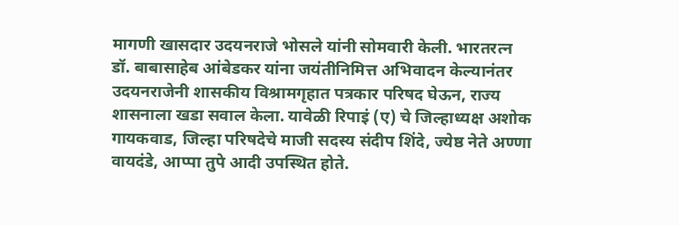मागणी खासदार उदयनराजे भोसले यांनी सोमवारी केली. भारतरत्न डॉ. बाबासाहेब आंबेडकर यांना जयंतीनिमित्त अभिवादन केल्यानंतर उदयनराजेनी शासकीय विश्रामगृहात पत्रकार परिषद घेऊन, राज्य शासनाला खडा सवाल केला. यावेळी रिपाइं (ए) चे जिल्हाध्यक्ष अशोक गायकवाड, जिल्हा परिषदेचे माजी सदस्य संदीप शिंदे, ज्येष्ठ नेते अण्णा वायदंडे, आप्पा तुपे आदी उपस्थित होते.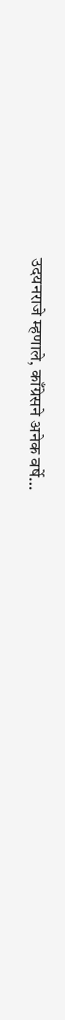उदयनराजे म्हणाले, काँग्रेसने अनेक वर्षे…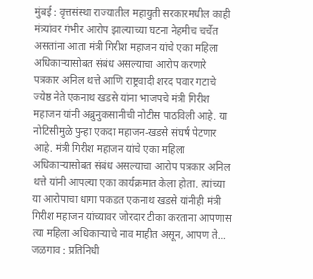मुंबई : वृत्तसंस्था राज्यातील महायुती सरकारमधील काही मंत्र्यांवर गंभीर आरोप झाल्याच्या घटना नेहमीच चर्चेत असतांना आता मंत्री गिरीश महाजन यांचे एका महिला अधिकाऱ्यासोबत संबंध असल्याचा आरोप करणारे पत्रकार अनिल थत्ते आणि राष्ट्रवादी शरद पवार गटाचे ज्येष्ठ नेते एकनाथ खडसे यांना भाजपचे मंत्री गिरीश महाजन यांनी अब्रुनुकसानीची नोटीस पाठविली आहे. या नोटिसीमुळे पुन्हा एकदा महाजन-खडसे संघर्ष पेटणार आहे. मंत्री गिरीश महाजन यांचे एका महिला अधिकाऱ्यासोबत संबंध असल्याचा आरोप पत्रकार अनिल थत्ते यांनी आपल्या एका कार्यक्रमात केला होता. त्यांच्या या आरोपाचा धागा पकडत एकनाथ खडसे यांनीही मंत्री गिरीश महाजन यांच्यावर जोरदार टीका करताना आपणास त्या महिला अधिकाऱ्याचे नाव माहीत असून, आपण ते…
जळगाव : प्रतिनिधी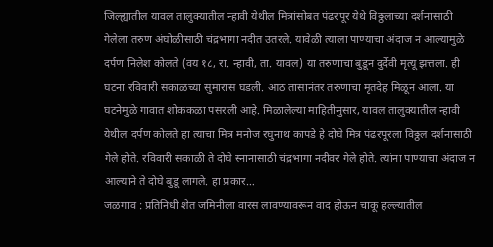जिल्ह्यातील यावल तालुक्यातील न्हावी येथील मित्रांसोबत पंढरपूर येथे विठ्ठलाच्या दर्शनासाठी गेलेला तरुण अंघोळीसाठी चंद्रभागा नदीत उतरले. यावेळी त्याला पाण्याचा अंदाज न आल्यामुळे दर्पण निलेश कोलते (वय १८, रा. न्हावी, ता. यावल) या तरुणाचा बुडून दुर्देवी मृत्यू झत्तला. ही घटना रविवारी सकाळच्या सुमारास घडली. आठ तासानंतर तरुणाचा मृतदेह मिळून आला. या घटनेमुळे गावात शोककळा पसरली आहे. मिळालेल्या माहितीनुसार, यावल तालुक्यातील न्हावी येथील दर्पण कोलते हा त्याचा मित्र मनोज रघुनाथ कापडे हे दोघे मित्र पंढरपूरला विठ्ठल दर्शनासाठी गेले होते. रविवारी सकाळी ते दोघे स्नानासाठी चंद्रभागा नदीवर गेले होते. त्यांना पाण्याचा अंदाज न आल्याने ते दोघे बुडू लागले. हा प्रकार…
जळगाव : प्रतिनिधी शेत जमिनीला वारस लावण्यावरून वाद होऊन चाकू हल्ल्यातील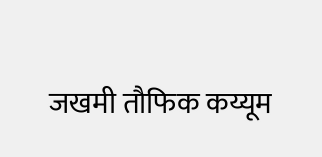जखमी तौफिक कय्यूम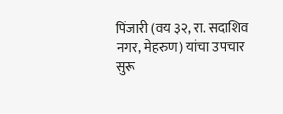पिंजारी (वय ३२, रा. सदाशिव नगर, मेहरुण) यांचा उपचार सुरू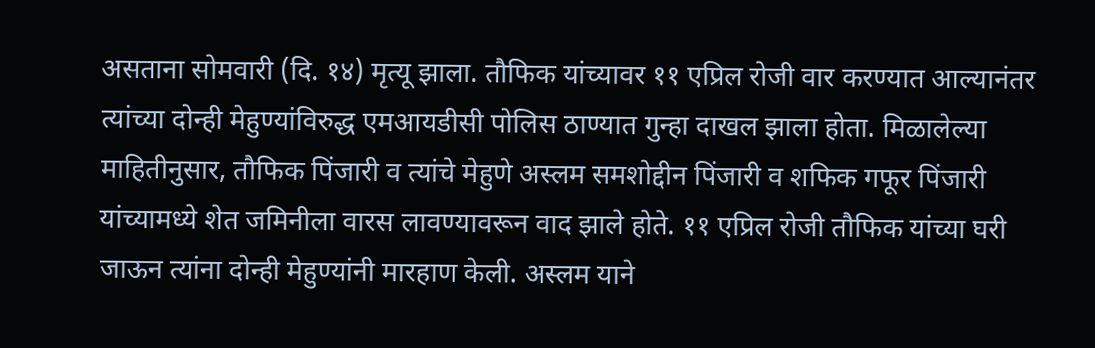असताना सोमवारी (दि. १४) मृत्यू झाला. तौफिक यांच्यावर ११ एप्रिल रोजी वार करण्यात आल्यानंतर त्यांच्या दोन्ही मेहुण्यांविरुद्ध एमआयडीसी पोलिस ठाण्यात गुन्हा दाखल झाला होता. मिळालेल्या माहितीनुसार, तौफिक पिंजारी व त्यांचे मेहुणे अस्लम समशोद्दीन पिंजारी व शफिक गफूर पिंजारी यांच्यामध्ये शेत जमिनीला वारस लावण्यावरून वाद झाले होते. ११ एप्रिल रोजी तौफिक यांच्या घरी जाऊन त्यांना दोन्ही मेहुण्यांनी मारहाण केली. अस्लम याने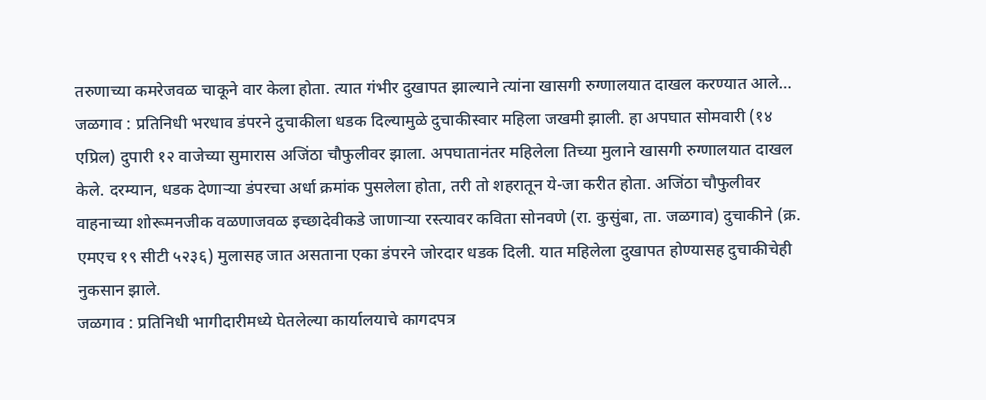तरुणाच्या कमरेजवळ चाकूने वार केला होता. त्यात गंभीर दुखापत झाल्याने त्यांना खासगी रुग्णालयात दाखल करण्यात आले…
जळगाव : प्रतिनिधी भरधाव डंपरने दुचाकीला धडक दिल्यामुळे दुचाकीस्वार महिला जखमी झाली. हा अपघात सोमवारी (१४ एप्रिल) दुपारी १२ वाजेच्या सुमारास अजिंठा चौफुलीवर झाला. अपघातानंतर महिलेला तिच्या मुलाने खासगी रुग्णालयात दाखल केले. दरम्यान, धडक देणाऱ्या डंपरचा अर्धा क्रमांक पुसलेला होता, तरी तो शहरातून ये-जा करीत होता. अजिंठा चौफुलीवर वाहनाच्या शोरूमनजीक वळणाजवळ इच्छादेवीकडे जाणाऱ्या रस्त्यावर कविता सोनवणे (रा. कुसुंबा, ता. जळगाव) दुचाकीने (क्र. एमएच १९ सीटी ५२३६) मुलासह जात असताना एका डंपरने जोरदार धडक दिली. यात महिलेला दुखापत होण्यासह दुचाकीचेही नुकसान झाले.
जळगाव : प्रतिनिधी भागीदारीमध्ये घेतलेल्या कार्यालयाचे कागदपत्र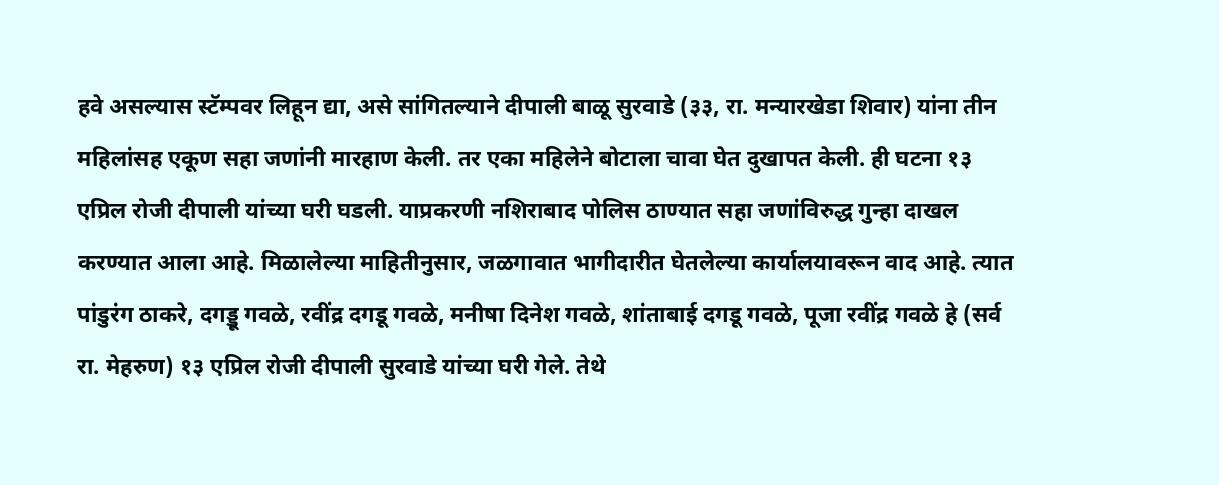हवे असल्यास स्टॅम्पवर लिहून द्या, असे सांगितल्याने दीपाली बाळू सुरवाडे (३३, रा. मन्यारखेडा शिवार) यांना तीन महिलांसह एकूण सहा जणांनी मारहाण केली. तर एका महिलेने बोटाला चावा घेत दुखापत केली. ही घटना १३ एप्रिल रोजी दीपाली यांच्या घरी घडली. याप्रकरणी नशिराबाद पोलिस ठाण्यात सहा जणांविरुद्ध गुन्हा दाखल करण्यात आला आहे. मिळालेल्या माहितीनुसार, जळगावात भागीदारीत घेतलेल्या कार्यालयावरून वाद आहे. त्यात पांडुरंग ठाकरे, दगड्डू गवळे, रवींद्र दगडू गवळे, मनीषा दिनेश गवळे, शांताबाई दगडू गवळे, पूजा रवींद्र गवळे हे (सर्व रा. मेहरुण) १३ एप्रिल रोजी दीपाली सुरवाडे यांच्या घरी गेले. तेथे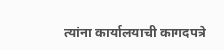त्यांना कार्यालयाची कागदपत्रे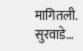मागितली. सुरवाडे…